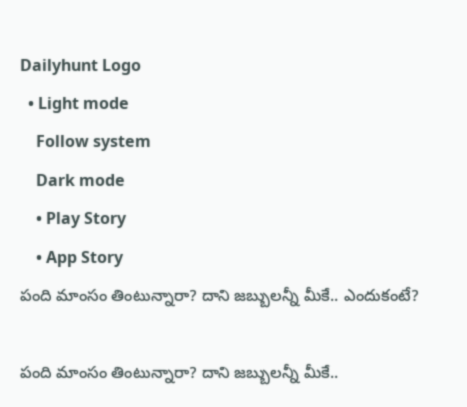Dailyhunt Logo
  • Light mode
    Follow system
    Dark mode
    • Play Story
    • App Story
పంది మాంసం తింటున్నారా? దాని జబ్బులన్నీ మీకే.. ఎందుకంటే?

పంది మాంసం తింటున్నారా? దాని జబ్బులన్నీ మీకే..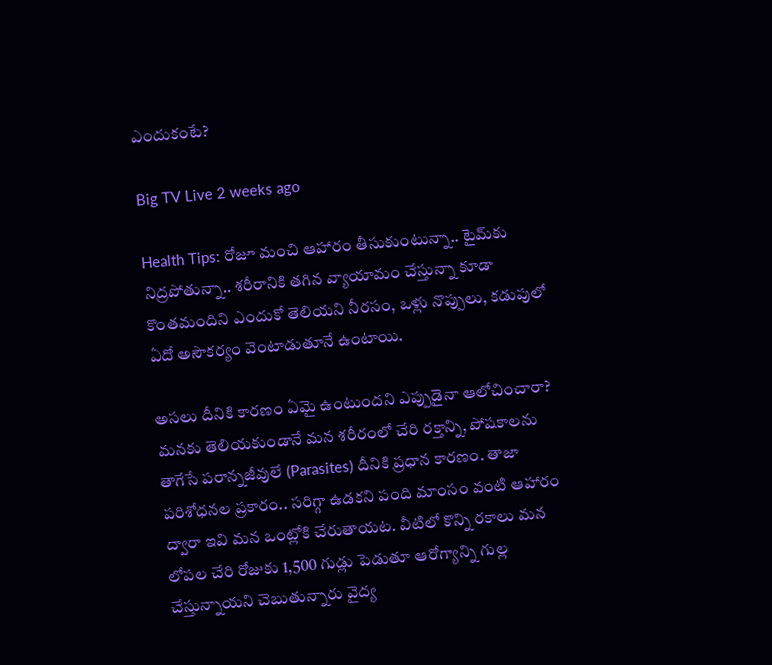ఎందుకంటే?

Big TV Live 2 weeks ago

Health Tips: రోజూ మంచి ఆహారం తీసుకుంటున్నా.. టైమ్‌కు నిద్రపోతున్నా.. శరీరానికి తగిన వ్యాయామం చేస్తున్నా కూడా కొంతమందిని ఎందుకో తెలియని నీరసం, ఒళ్లు నొప్పులు, కడుపులో ఏదో అసౌకర్యం వెంటాడుతూనే ఉంటాయి.

అసలు దీనికి కారణం ఏమై ఉంటుందని ఎప్పుడైనా ఆలోచించారా? మనకు తెలియకుండానే మన శరీరంలో చేరి రక్తాన్ని, పోషకాలను తాగేసే పరాన్నజీవులే (Parasites) దీనికి ప్రధాన కారణం. తాజా పరిశోధనల ప్రకారం.. సరిగ్గా ఉడకని పంది మాంసం వంటి ఆహారం ద్వారా ఇవి మన ఒంట్లోకి చేరుతాయట. వీటిలో కొన్ని రకాలు మన లోపల చేరి రోజుకు 1,500 గుడ్లు పెడుతూ ఆరోగ్యాన్ని గుల్ల చేస్తున్నాయని చెబుతున్నారు వైద్య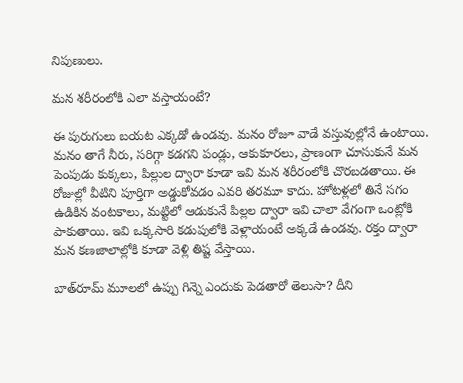నిపుణులు.

మన శరీరంలోకి ఎలా వస్తాయంటే?

ఈ పురుగులు బయట ఎక్కడో ఉండవు. మనం రోజూ వాడే వస్తువుల్లోనే ఉంటాయి. మనం తాగే నీరు, సరిగ్గా కడగని పండ్లు, ఆకుకూరలు, ప్రాణంగా చూసుకునే మన పెంపుడు కుక్కలు, పిల్లుల ద్వారా కూడా ఇవి మన శరీరంలోకి చొరబడతాయి. ఈ రోజుల్లో వీటిని పూర్తిగా అడ్డుకోవడం ఎవరి తరమూ కాదు. హోటళ్లలో తినే సగం ఉడికిన వంటకాలు, మట్టిలో ఆడుకునే పిల్లల ద్వారా ఇవి చాలా వేగంగా ఒంట్లోకి పాకుతాయి. ఇవి ఒక్కసారి కడుపులోకి వెళ్లాయంటే అక్కడే ఉండవు. రక్తం ద్వారా మన కణజాలాల్లోకి కూడా వెళ్లి తిష్ట వేస్తాయి.

బాత్‌రూమ్ మూలలో ఉప్పు గిన్నె ఎందుకు పెడతారో తెలుసా? దీని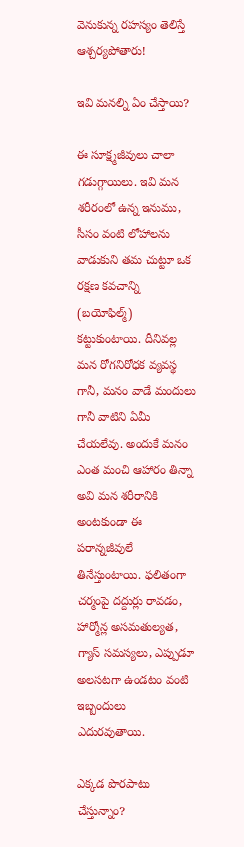వెనుకున్న రహస్యం తెలిస్తే ఆశ్చర్యపోతారు!

ఇవి మనల్ని ఏం చేస్తాయి?

ఈ సూక్ష్మజీవులు చాలా గడుగ్గాయిలు. ఇవి మన శరీరంలో ఉన్న ఇనుము, సీసం వంటి లోహాలను వాడుకుని తమ చుట్టూ ఒక రక్షణ కవచాన్ని (బయోఫిల్మ్) కట్టుకుంటాయి. దీనివల్ల మన రోగనిరోధక వ్యవస్థ గానీ, మనం వాడే మందులు గానీ వాటిని ఏమీ చేయలేవు. అందుకే మనం ఎంత మంచి ఆహారం తిన్నా అవి మన శరీరానికి అంటకుండా ఈ పరాన్నజీవులే తినేస్తుంటాయి. ఫలితంగా చర్మంపై దద్దుర్లు రావడం, హార్మోన్ల అసమతుల్యత, గ్యాస్ సమస్యలు, ఎప్పుడూ అలసటగా ఉండటం వంటి ఇబ్బందులు ఎదురవుతాయి.

ఎక్కడ పొరపాటు చేస్తున్నాం?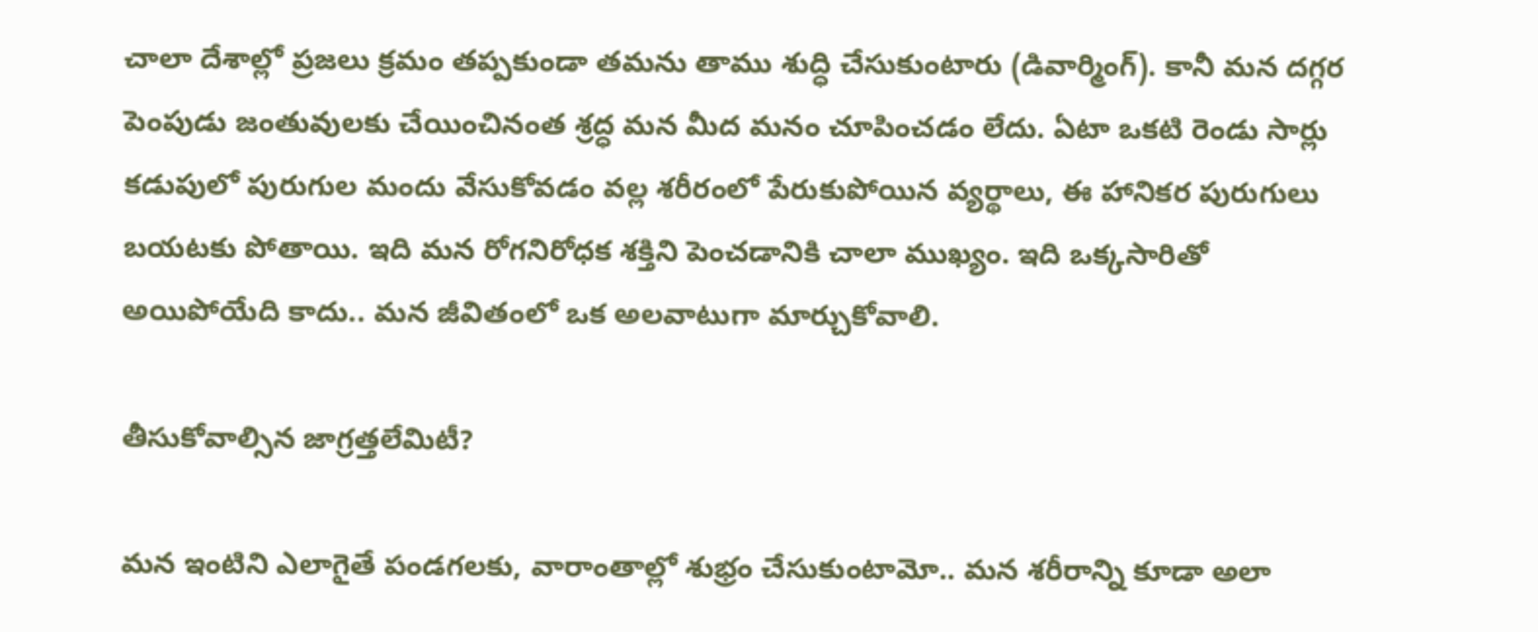చాలా దేశాల్లో ప్రజలు క్రమం తప్పకుండా తమను తాము శుద్ధి చేసుకుంటారు (డివార్మింగ్). కానీ మన దగ్గర పెంపుడు జంతువులకు చేయించినంత శ్రద్ధ మన మీద మనం చూపించడం లేదు. ఏటా ఒకటి రెండు సార్లు కడుపులో పురుగుల మందు వేసుకోవడం వల్ల శరీరంలో పేరుకుపోయిన వ్యర్థాలు, ఈ హానికర పురుగులు బయటకు పోతాయి. ఇది మన రోగనిరోధక శక్తిని పెంచడానికి చాలా ముఖ్యం. ఇది ఒక్కసారితో అయిపోయేది కాదు.. మన జీవితంలో ఒక అలవాటుగా మార్చుకోవాలి.

తీసుకోవాల్సిన జాగ్రత్తలేమిటీ?

మన ఇంటిని ఎలాగైతే పండగలకు, వారాంతాల్లో శుభ్రం చేసుకుంటామో.. మన శరీరాన్ని కూడా అలా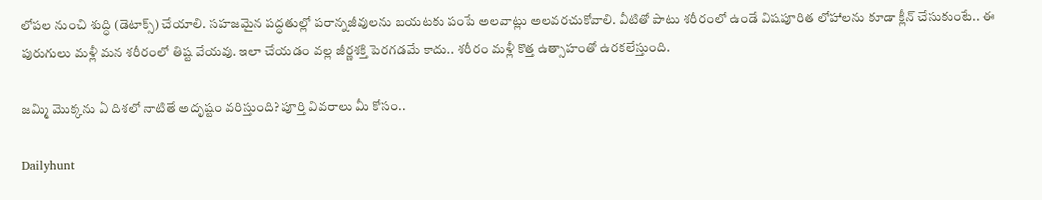లోపల నుంచి శుద్ధి (డెటాక్స్) చేయాలి. సహజమైన పద్ధతుల్లో పరాన్నజీవులను బయటకు పంపే అలవాట్లు అలవరచుకోవాలి. వీటితో పాటు శరీరంలో ఉండే విషపూరిత లోహాలను కూడా క్లీన్ చేసుకుంటే.. ఈ పురుగులు మళ్లీ మన శరీరంలో తిష్ట వేయవు. ఇలా చేయడం వల్ల జీర్ణశక్తి పెరగడమే కాదు.. శరీరం మళ్లీ కొత్త ఉత్సాహంతో ఉరకలేస్తుంది.

జమ్మి మొక్కను ఏ దిశలో నాటితే అదృష్టం వరిస్తుంది? పూర్తి వివరాలు మీ కోసం..

Dailyhunt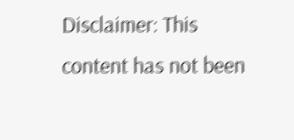Disclaimer: This content has not been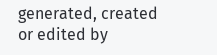generated, created or edited by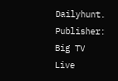Dailyhunt. Publisher: Big TV Live